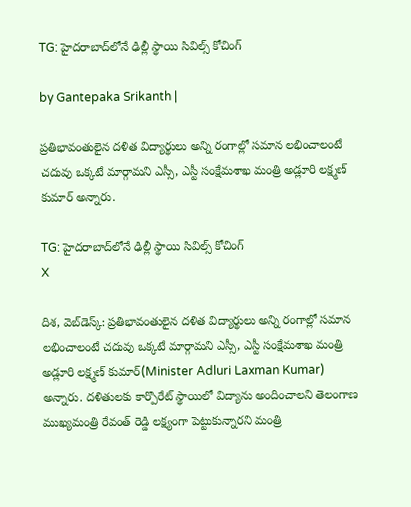TG: హైదరాబాద్‌లోనే ఢిల్లీ స్థాయి సివిల్స్ కోచింగ్

by Gantepaka Srikanth |

ప్రతిభావంతులైన దళిత విద్యార్థులు అన్ని రంగాల్లో సమాన లభించాలంటే చదువు ఒక్కటే మార్గామని ఎస్సీ, ఎస్టీ సంక్షేమశాఖ మంత్రి అడ్లూరి లక్ష్మణ్ కుమార్ అన్నారు.

TG: హైదరాబాద్‌లోనే ఢిల్లీ స్థాయి సివిల్స్ కోచింగ్
X

దిశ, వెబ్‌డెస్క్: ప్రతిభావంతులైన దళిత విద్యార్థులు అన్ని రంగాల్లో సమాన లభించాలంటే చదువు ఒక్కటే మార్గామని ఎస్సీ, ఎస్టీ సంక్షేమశాఖ మంత్రి అడ్లూరి లక్ష్మణ్ కుమార్(Minister Adluri Laxman Kumar) అన్నారు. దళితులకు కార్పొరేట్ స్థాయిలో విద్యాను అందించాలని తెలంగాణ ముఖ్యమంత్రి రేవంత్ రెడ్డి లక్ష్యంగా పెట్టుకున్నారని మంత్రి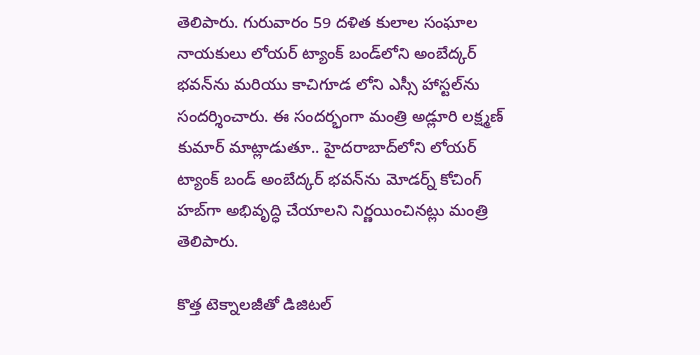తెలిపారు. గురువారం 59 దళిత కులాల సంఘాల నాయకులు లోయర్ ట్యాంక్ బండ్‌లోని అంబేద్కర్ భవన్‌ను మరియు కాచిగూడ లోని ఎస్సీ హాస్టల్‌ను సందర్శించారు. ఈ సందర్భంగా మంత్రి అడ్లూరి లక్ష్మణ్ కుమార్ మాట్లాడుతూ.. హైదరాబాద్‌లోని లోయర్ ట్యాంక్ బండ్ అంబేద్కర్ భవన్‌‌ను మోడర్న్ కోచింగ్ హబ్‌గా అభివృద్ధి చేయాలని నిర్ణయించినట్లు మంత్రి తెలిపారు.

కొత్త టెక్నాలజీతో డిజిటల్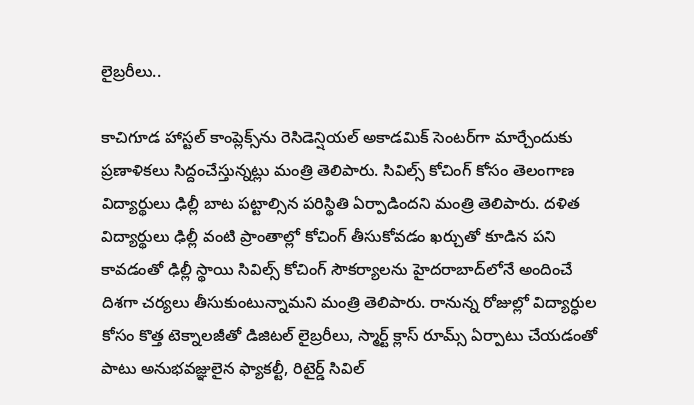లైబ్రరీలు..

కాచిగూడ హాస్టల్ కాంప్లెక్స్‌ను రెసిడెన్షియల్ అకాడమిక్ సెంటర్‌గా మార్చేందుకు ప్రణాళికలు సిద్దంచేస్తున్నట్లు మంత్రి తెలిపారు. సివిల్స్ కోచింగ్ కోసం తెలంగాణ విద్యార్థులు ఢిల్లీ బాట పట్టాల్సిన పరిస్థితి ఏర్పాడిందని మంత్రి తెలిపారు. దళిత విద్యార్థులు ఢిల్లీ వంటి ప్రాంతాల్లో కోచింగ్ తీసుకోవడం ఖర్చుతో కూడిన పని కావడంతో ఢిల్లీ స్థాయి సివిల్స్ కోచింగ్ సౌకర్యాలను హైదరాబాద్‌లోనే అందించే దిశగా చర్యలు తీసుకుంటున్నామని మంత్రి తెలిపారు. రానున్న రోజుల్లో విద్యార్ధుల కోసం కొత్త టెక్నాలజీతో డిజిటల్ లైబ్రరీలు, స్మార్ట్ క్లాస్ రూమ్స్ ఏర్పాటు చేయడంతో పాటు అనుభవజ్ఞులైన ఫ్యాకల్టీ, రిటైర్డ్ సివిల్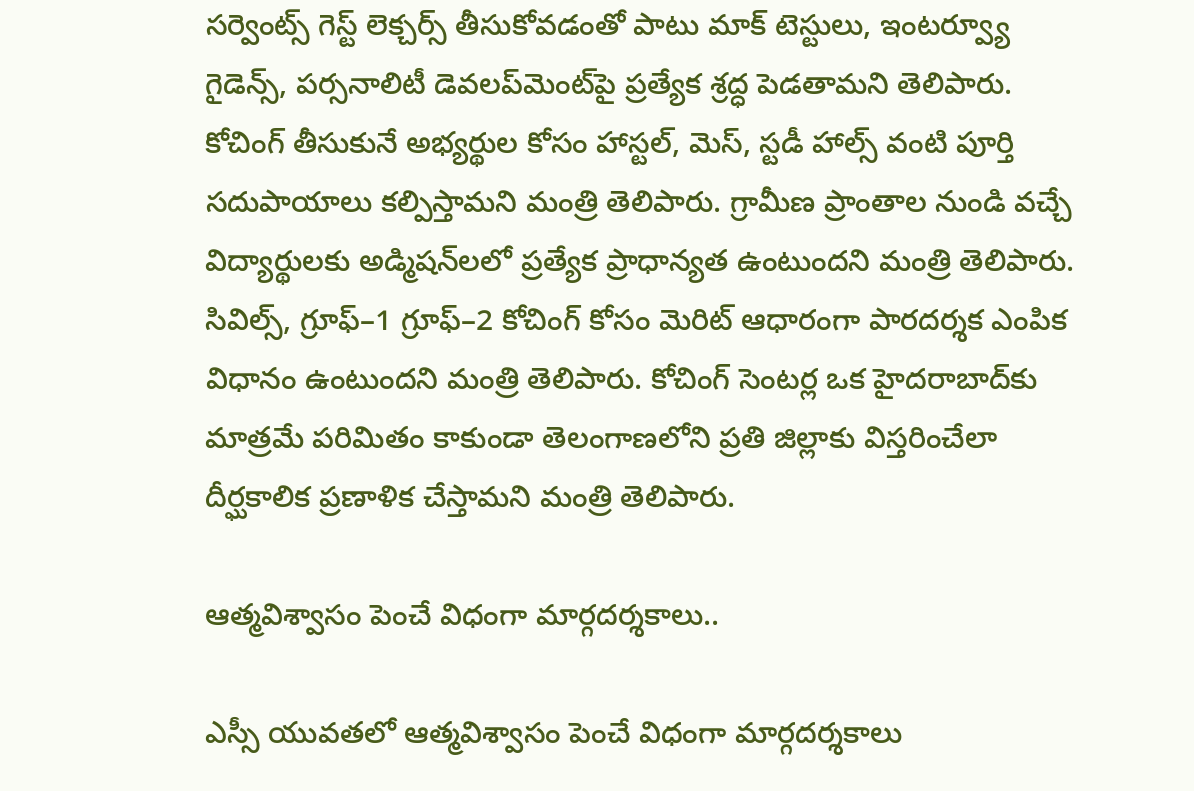సర్వెంట్స్ గెస్ట్ లెక్చర్స్ తీసుకోవడంతో పాటు మాక్ టెస్టులు, ఇంటర్వ్యూ గైడెన్స్, పర్సనాలిటీ డెవలప్‌మెంట్‌పై ప్రత్యేక శ్రద్ధ పెడతామని తెలిపారు. కోచింగ్ తీసుకునే అభ్యర్థుల కోసం హాస్టల్, మెస్, స్టడీ హాల్స్ వంటి పూర్తి సదుపాయాలు కల్పిస్తామని మంత్రి తెలిపారు. గ్రామీణ ప్రాంతాల నుండి వచ్చే విద్యార్థులకు అడ్మిషన్‌లలో ప్రత్యేక ప్రాధాన్యత ఉంటుందని మంత్రి తెలిపారు. సివిల్స్, గ్రూఫ్–1 గ్రూఫ్–2 కోచింగ్ కోసం మెరిట్ ఆధారంగా పారదర్శక ఎంపిక విధానం ఉంటుందని మంత్రి తెలిపారు. కోచింగ్ సెంటర్ల ఒక హైదరాబాద్‌కు మాత్రమే పరిమితం కాకుండా తెలంగాణలోని ప్రతి జిల్లాకు విస్తరించేలా దీర్ఘకాలిక ప్రణాళిక చేస్తామని మంత్రి తెలిపారు.

ఆత్మవిశ్వాసం పెంచే విధంగా మార్గదర్శకాలు..

ఎస్సీ యువతలో ఆత్మవిశ్వాసం పెంచే విధంగా మార్గదర్శకాలు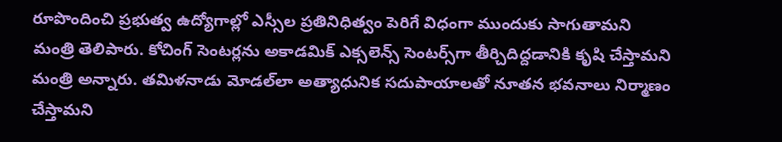రూపొందించి ప్రభుత్వ ఉద్యోగాల్లో ఎస్సీల ప్రతినిధిత్వం పెరిగే విధంగా ముందుకు సాగుతామని మంత్రి తెలిపారు. కోచింగ్ సెంటర్లను అకాడమిక్ ఎక్సలెన్స్ సెంటర్స్‌గా తీర్చిదిద్దడానికి కృషి చేస్తామని మంత్రి అన్నారు. తమిళనాడు మోడల్‌లా అత్యాధునిక సదుపాయాలతో నూతన భవనాలు నిర్మాణం చేస్తామని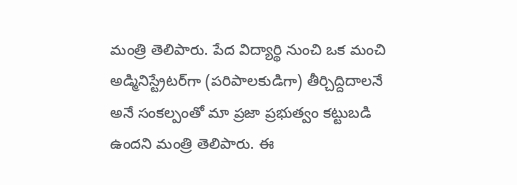మంత్రి తెలిపారు. పేద విద్యార్థి నుంచి ఒక మంచి అడ్మినిస్ట్రేటర్‌గా (పరిపాలకుడిగా) తీర్చిద్దిదాలనే అనే సంకల్పంతో మా ప్రజా ప్రభుత్వం కట్టుబడి ఉందని మంత్రి తెలిపారు. ఈ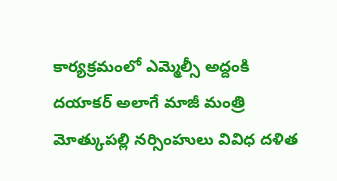కార్యక్రమంలో ఎమ్మెల్సీ అద్దంకి దయాకర్ అలాగే మాజీ మంత్రి మోత్కుపల్లి నర్సింహులు వివిధ దళిత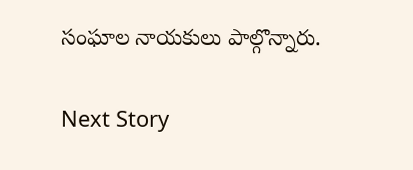సంఘాల నాయకులు పాల్గొన్నారు.

Next Story